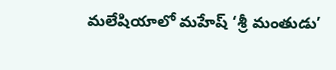మలేషియాలో మహేష్ ‘శ్రీ మంతుడు’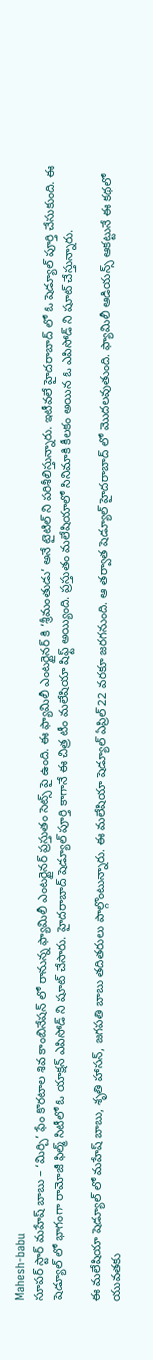Mahesh-babu
సూపర్ స్టార్ మహేష్ బాబు – ‘మిర్చి’ ఫేం కొరటాల శివ కాంబినేషన్ లో రానున్న ఫ్యామిలీ ఎంటర్టైనర్ ప్రస్తుతం సెట్స్ పై ఉంది. ఈ ఫ్యామిలీ ఎంటర్టైనర్ కి ‘శ్రీమంతుడు’ అనే టైటిల్ ని పరిశీలిస్తున్నారు. ఇటీవలే హైదరాబాద్ లో ఓ షెడ్యూల్ పూర్తి చేసుకుంది. ఈ షెడ్యూల్ లో భాగంగా రామోజీ ఫిల్మ్ సిటీలో ఓ యాక్షన్ ఎపిసోడ్ ని షూట్ చేసారు. హైదరాబాద్ షెడ్యూల్ పూర్తి కాగానే ఈ చిత్ర టీం మలేషియా షిఫ్ట్ అయ్యింది. ప్రస్తుతం మలేషియాలో సినిమాకి కీలకం అయిన ఓ ఎపిసోడ్ ని షూట్ చేస్తున్నారు.

ఈ మలేషియా షెడ్యూల్ లో మహేష్ బాబు, శృతి హాసన్, జగపతి బాబు తదితరులు పాల్గొంటున్నారు. ఈ మలేషియా షెడ్యూల్ ఏప్రిల్ 22 వరకూ జరగనుంది. ఆ తర్వాత షెడ్యూల్ హైదరాబాద్ లో మొదలవుతుంది. ఫ్యామిలీ ఆడియన్స్ ఆకట్టునే ఈ కథలో యువతకు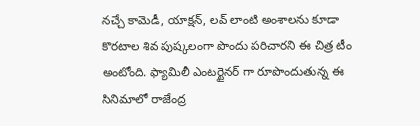నచ్చే కామెడీ, యాక్షన్, లవ్ లాంటి అంశాలను కూడా కొరటాల శివ పుష్కలంగా పొందు పరిచారని ఈ చిత్ర టీం అంటోంది. ఫ్యామిలీ ఎంటర్టైనర్ గా రూపొందుతున్న ఈ సినిమాలో రాజేంద్ర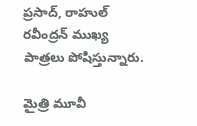ప్రసాద్, రాహుల్ రవీంద్రన్ ముఖ్య పాత్రలు పోషిస్తున్నారు.

మైత్రి మూవీ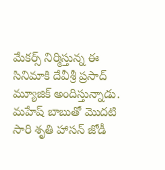మేకర్స్ నిర్మిస్తున్న ఈ సినిమాకి దేవీశ్రీ ప్రసాద్ మ్యూజిక్ అందిస్తున్నాడు. మహేష్ బాబుతో మొదటి సారి శృతి హాసన్ జోడీ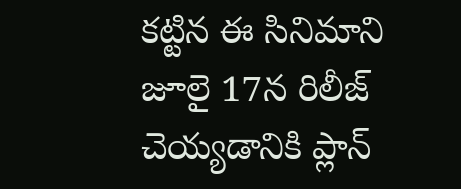కట్టిన ఈ సినిమాని జూలై 17న రిలీజ్ చెయ్యడానికి ప్లాన్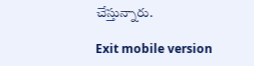చేస్తున్నారు.

Exit mobile version